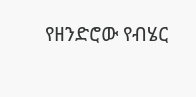የዘንድሮው የብሄር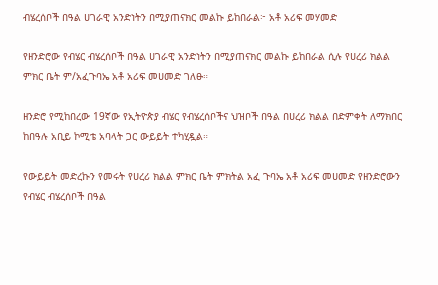ብሄረሰቦች በዓል ሀገራዊ አንድነትን በሚያጠናክር መልኩ ይከበራል፦ አቶ አሪፍ መሃመድ

የዘንድሮው የብሄር ብሄረሰቦች በዓል ሀገራዊ አንድነትን በሚያጠናክር መልኩ ይከበራል ሲሉ የሀረሪ ክልል ምክር ቤት ም/አፈጉባኤ አቶ አሪፍ መሀመድ ገለፁ።

ዘንድሮ የሚከበረው 19ኛው የኢትዮጵያ ብሄር የብሄረሰቦችና ህዝቦች በዓል በሀረሪ ክልል በድምቀት ለማክበር ከበዓሉ አቢይ ኮሚቴ አባላት ጋር ውይይት ተካሂዷል።

የውይይት መድረኩን የመሩት የሀረሪ ክልል ምክር ቤት ምክትል አፈ ጉባኤ አቶ አሪፍ መሀመድ የዘንድሮውን የብሄር ብሄረሰቦች በዓል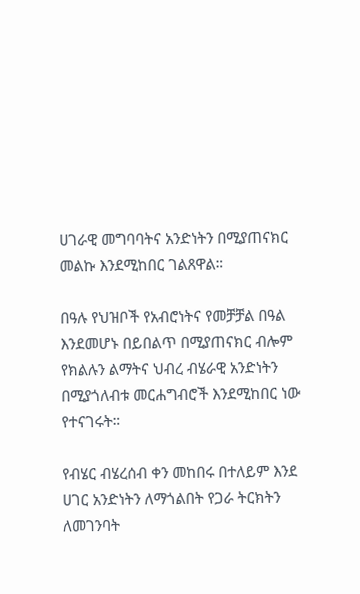ሀገራዊ መግባባትና አንድነትን በሚያጠናክር መልኩ እንደሚከበር ገልጸዋል።

በዓሉ የህዝቦች የአብሮነትና የመቻቻል በዓል እንደመሆኑ በይበልጥ በሚያጠናክር ብሎም የክልሉን ልማትና ህብረ ብሄራዊ አንድነትን በሚያጎለብቱ መርሐግብሮች እንደሚከበር ነው የተናገሩት።

የብሄር ብሄረሰብ ቀን መከበሩ በተለይም እንደ ሀገር አንድነትን ለማጎልበት የጋራ ትርክትን ለመገንባት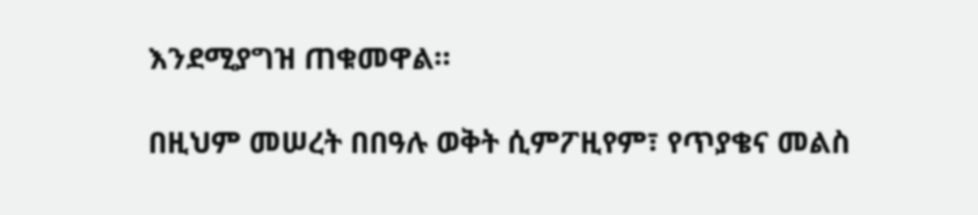እንደሚያግዝ ጠቁመዋል።

በዚህም መሠረት በበዓሉ ወቅት ሲምፖዚየም፣ የጥያቄና መልስ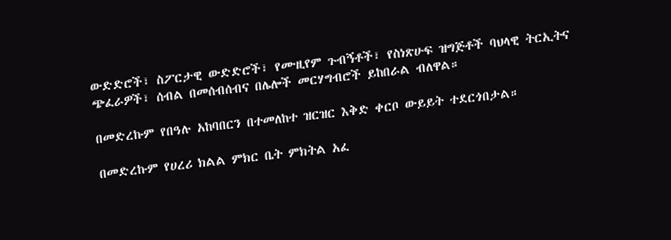ውድድሮች፣ ስፖርታዊ ውድድሮች፣ የሙዚየም ጉብኝቶች፣ የስነጽሁፍ ዝግጅቶች ባህላዊ ትርኢትና ጭፈራዎች፣ ሰብል በመሰብሰብና በሌሎች መርሃግብሮች ይከበራል ብለዋል።

በመድረኩም የበዓሉ አከባበርን በተመለከተ ዝርዝር እቅድ ቀርቦ ውይይት ተደርጎበታል።

በመድረኩም የሀረሪ ክልል ምክር ቤት ምክትል አፈ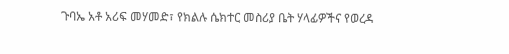ጉባኤ አቶ አሪፍ መሃመድ፣ የክልሉ ሴክተር መስሪያ ቤት ሃላፊዎችና የወረዳ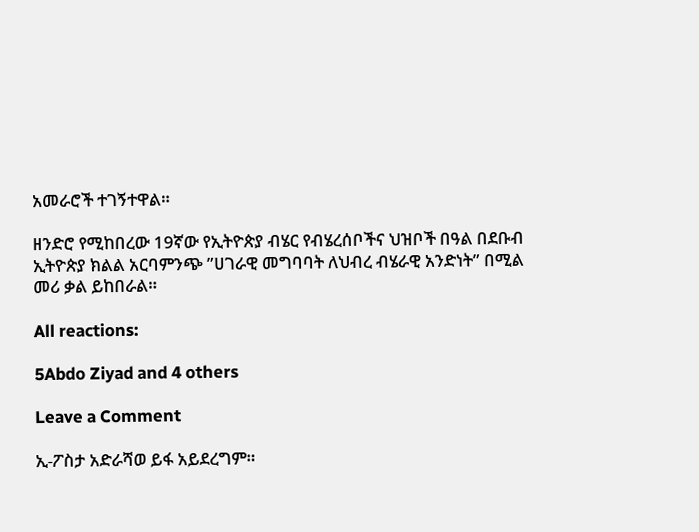አመራሮች ተገኝተዋል።

ዘንድሮ የሚከበረው 19ኛው የኢትዮጵያ ብሄር የብሄረሰቦችና ህዝቦች በዓል በደቡብ ኢትዮጵያ ክልል አርባምንጭ ”ሀገራዊ መግባባት ለህብረ ብሄራዊ አንድነት” በሚል መሪ ቃል ይከበራል።

All reactions:

5Abdo Ziyad and 4 others

Leave a Comment

ኢ-ፖስታ አድራሻወ ይፋ አይደረግም።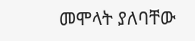መሞላት ያለባቸው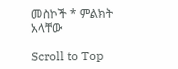መስኮች * ምልክት አላቸው

Scroll to Top